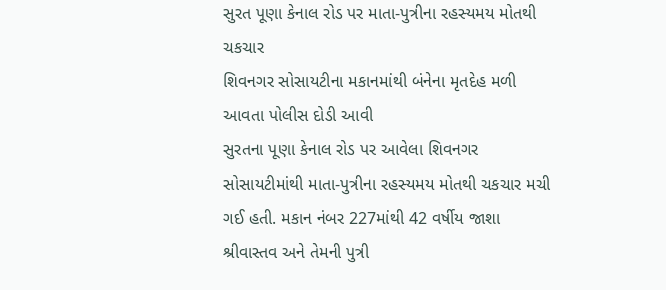સુરત પૂણા કેનાલ રોડ પર માતા-પુત્રીના રહસ્યમય મોતથી ચકચાર
શિવનગર સોસાયટીના મકાનમાંથી બંનેના મૃતદેહ મળી આવતા પોલીસ દોડી આવી
સુરતના પૂણા કેનાલ રોડ પર આવેલા શિવનગર સોસાયટીમાંથી માતા-પુત્રીના રહસ્યમય મોતથી ચકચાર મચી ગઈ હતી. મકાન નંબર 227માંથી 42 વર્ષીય જાશા શ્રીવાસ્તવ અને તેમની પુત્રી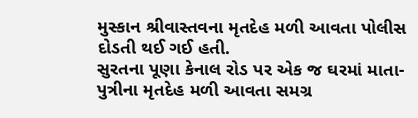મુસ્કાન શ્રીવાસ્તવના મૃતદેહ મળી આવતા પોલીસ દોડતી થઈ ગઈ હતી.
સુરતના પૂણા કેનાલ રોડ પર એક જ ઘરમાં માતા-પુત્રીના મૃતદેહ મળી આવતા સમગ્ર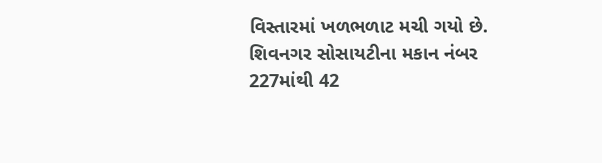વિસ્તારમાં ખળભળાટ મચી ગયો છે. શિવનગર સોસાયટીના મકાન નંબર 227માંથી 42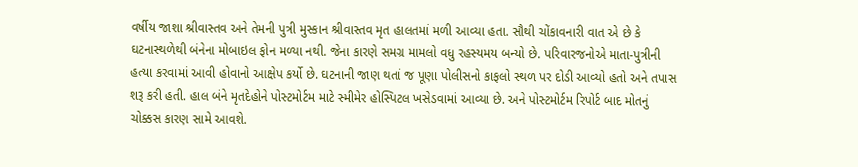વર્ષીય જાશા શ્રીવાસ્તવ અને તેમની પુત્રી મુસ્કાન શ્રીવાસ્તવ મૃત હાલતમાં મળી આવ્યા હતા. સૌથી ચોંકાવનારી વાત એ છે કે ઘટનાસ્થળેથી બંનેના મોબાઇલ ફોન મળ્યા નથી. જેના કારણે સમગ્ર મામલો વધુ રહસ્યમય બન્યો છે. પરિવારજનોએ માતા-પુત્રીની હત્યા કરવામાં આવી હોવાનો આક્ષેપ કર્યો છે. ઘટનાની જાણ થતાં જ પૂણા પોલીસનો કાફલો સ્થળ પર દોડી આવ્યો હતો અને તપાસ શરૂ કરી હતી. હાલ બંને મૃતદેહોને પોસ્ટમોર્ટમ માટે સ્મીમેર હોસ્પિટલ ખસેડવામાં આવ્યા છે. અને પોસ્ટમોર્ટમ રિપોર્ટ બાદ મોતનું ચોક્કસ કારણ સામે આવશે.